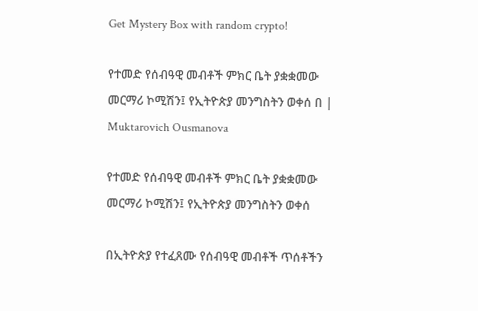Get Mystery Box with random crypto!

የተመድ የሰብዓዊ መብቶች ምክር ቤት ያቋቋመው መርማሪ ኮሚሽን፤ የኢትዮጵያ መንግስትን ወቀሰ በ | Muktarovich Ousmanova

የተመድ የሰብዓዊ መብቶች ምክር ቤት ያቋቋመው መርማሪ ኮሚሽን፤ የኢትዮጵያ መንግስትን ወቀሰ

በኢትዮጵያ የተፈጸሙ የሰብዓዊ መብቶች ጥሰቶችን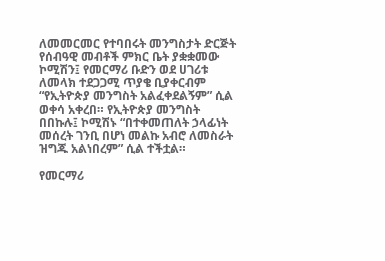ለመመርመር የተባበሩት መንግስታት ድርጅት የሰብዓዊ መብቶች ምክር ቤት ያቋቋመው ኮሚሽን፤ የመርማሪ ቡድን ወደ ሀገሪቱ ለመላክ ተደጋጋሚ ጥያቄ ቢያቀርብም “የኢትዮጵያ መንግስት አልፈቀደልኝም” ሲል ወቀሳ አቀረበ። የኢትዮጵያ መንግስት በበኩሉ፤ ኮሚሽኑ “በተቀመጠለት ኃላፊነት መሰረት ገንቢ በሆነ መልኩ አብሮ ለመስራት ዝግጁ አልነበረም” ሲል ተችቷል።

የመርማሪ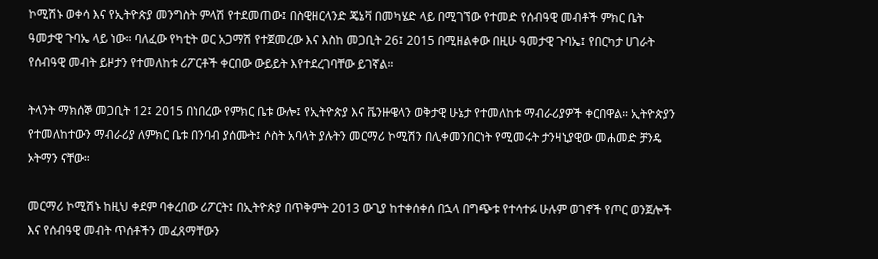ኮሚሽኑ ወቀሳ እና የኢትዮጵያ መንግስት ምላሽ የተደመጠው፤ በስዊዘርላንድ ጄኔቫ በመካሄድ ላይ በሚገኘው የተመድ የሰብዓዊ መብቶች ምክር ቤት ዓመታዊ ጉባኤ ላይ ነው። ባለፈው የካቲት ወር አጋማሽ የተጀመረው እና እስከ መጋቢት 26፤ 2015 በሚዘልቀው በዚሁ ዓመታዊ ጉባኤ፤ የበርካታ ሀገራት የሰብዓዊ መብት ይዞታን የተመለከቱ ሪፖርቶች ቀርበው ውይይት እየተደረገባቸው ይገኛል።

ትላንት ማክሰኞ መጋቢት 12፤ 2015 በነበረው የምክር ቤቱ ውሎ፤ የኢትዮጵያ እና ቬንዙዌላን ወቅታዊ ሁኔታ የተመለከቱ ማብራሪያዎች ቀርበዋል። ኢትዮጵያን የተመለከተውን ማብራሪያ ለምክር ቤቱ በንባብ ያሰሙት፤ ሶስት አባላት ያሉትን መርማሪ ኮሚሽን በሊቀመንበርነት የሚመሩት ታንዛኒያዊው መሐመድ ቻንዴ ኦትማን ናቸው።

መርማሪ ኮሚሽኑ ከዚህ ቀደም ባቀረበው ሪፖርት፤ በኢትዮጵያ በጥቅምት 2013 ውጊያ ከተቀሰቀሰ በኋላ በግጭቱ የተሳተፉ ሁሉም ወገኖች የጦር ወንጀሎች እና የሰብዓዊ መብት ጥሰቶችን መፈጸማቸውን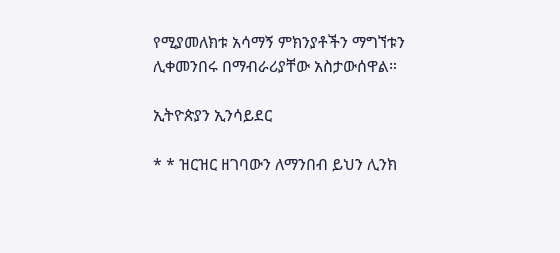የሚያመለክቱ አሳማኝ ምክንያቶችን ማግኘቱን ሊቀመንበሩ በማብራሪያቸው አስታውሰዋል።

ኢትዮጵያን ኢንሳይደር

* * ዝርዝር ዘገባውን ለማንበብ ይህን ሊንክ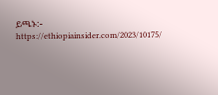ይጫኑ:- https://ethiopiainsider.com/2023/10175/